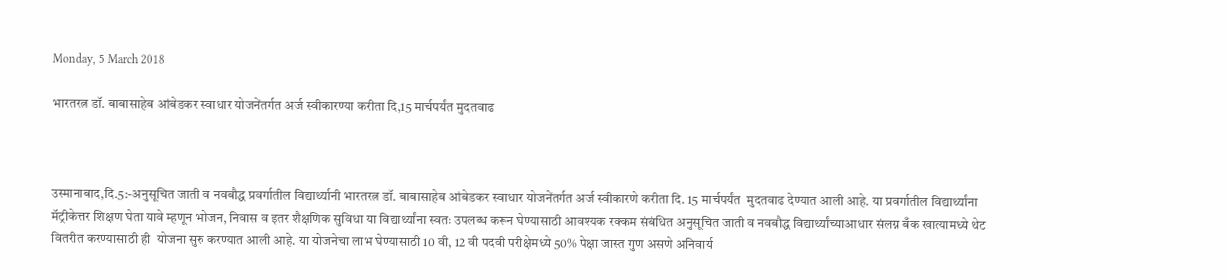Monday, 5 March 2018

भारतरत्न डॉ. बाबासाहेब आंबेडकर स्वाधार योजनेंतर्गत अर्ज स्वीकारण्या करीता दि,15 मार्चपर्यंत मुदतवाढ



उस्मानाबाद,दि.5:-अनुसूचित जाती व नवबौद्ध प्रवर्गातील विद्यार्थ्यानी भारतरत्न डॉ. बाबासाहेब आंबेडकर स्वाधार योजनेंतर्गत अर्ज स्वीकारणे करीता दि. 15 मार्चपर्यंत  मुदतवाढ देण्यात आली आहे. या प्रवर्गातील विद्यार्थ्यांना मॅट्रीकेत्तर शिक्षण घेता यावे म्हणून भोजन, निवास व इतर शैक्षणिक सुविधा या विद्यार्थ्यांना स्वतः उपलब्ध करून घेण्यासाठी आवश्यक रक्कम संबंधित अनुसूचित जाती व नवबौद्ध विद्यार्थ्यांच्याआधार संलग्न बँक खात्यामध्ये थेट वितरीत करण्यासाठी ही  योजना सुरु करण्यात आली आहे. या योजनेचा लाभ घेण्यासाठी 10 वी, 12 वी पदवी परीक्षेमध्ये 50% पेक्षा जास्त गुण असणे अनिवार्य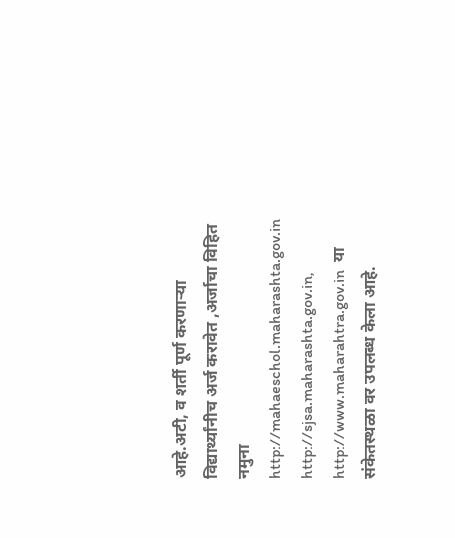आहे.अटी, व शर्ती पूर्ण करणाऱ्या विद्यार्थ्यांनीच अर्ज करावेत ,अर्जाचा विहित नमुना http://mahaeschol.maharashta.gov.in  http://sjsa.maharashta.gov.in, http://www.maharahtra.gov.in  या संकेतस्थळा वर उपलब्ध केला आहे.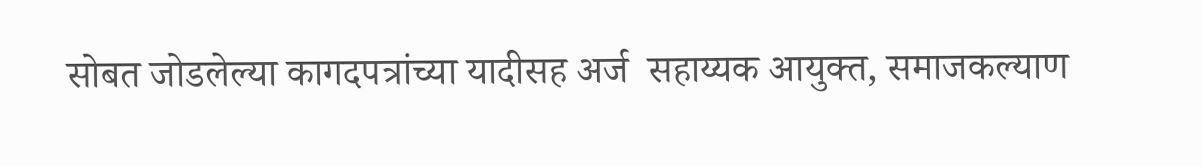सोबत जोडलेल्या कागदपत्रांच्या यादीसह अर्ज  सहाय्यक आयुक्त, समाजकल्याण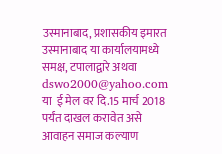उस्मानाबाद, प्रशासकीय इमारत उस्मानाबाद या कार्यालयामध्ये समक्ष, टपालाद्वारे अथवा dswo2000@yahoo.com या  ई मेल वर दि.15 मार्च 2018 पर्यंत दाखल करावेत असे आवाहन समाज कल्याण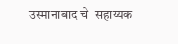उस्मानाबाद चे  सहाय्यक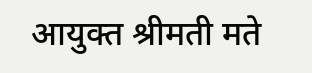आयुक्त श्रीमती मते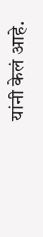यांनी केलं आहे.